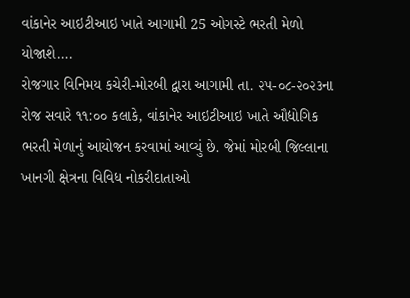વાંકાનેર આઇટીઆઇ ખાતે આગામી 25 ઓગસ્ટે ભરતી મેળો યોજાશે….
રોજગાર વિનિમય કચેરી-મોરબી દ્વારા આગામી તા. ૨૫-૦૮-૨૦૨૩ના રોજ સવારે ૧૧:૦૦ કલાકે, વાંકાનેર આઇટીઆઇ ખાતે ઔદ્યોગિક ભરતી મેળાનું આયોજન કરવામાં આવ્યું છે. જેમાં મોરબી જિલ્લાના ખાનગી ક્ષેત્રના વિવિધ નોકરીદાતાઓ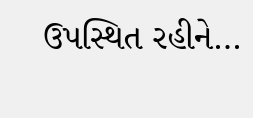ઉપસ્થિત રહીને…